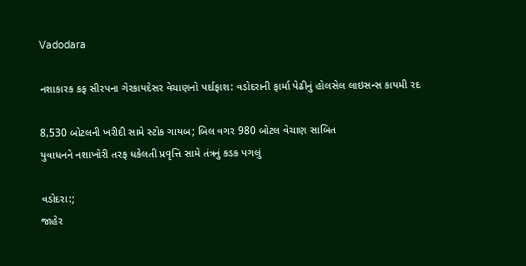Vadodara

નશાકારક કફ સીરપના ગેરકાયદેસર વેચાણનો પર્દાફાશ: વડોદરાની ફાર્મા પેઢીનું હોલસેલ લાઇસન્સ કાયમી રદ

8,530 બોટલની ખરીદી સામે સ્ટોક ગાયબ; બિલ વગર 980 બોટલ વેચાણ સાબિત
યુવાધનને નશાખોરી તરફ ધકેલતી પ્રવૃત્તિ સામે તંત્રનું કડક પગલું

વડોદરા:;
જાહેર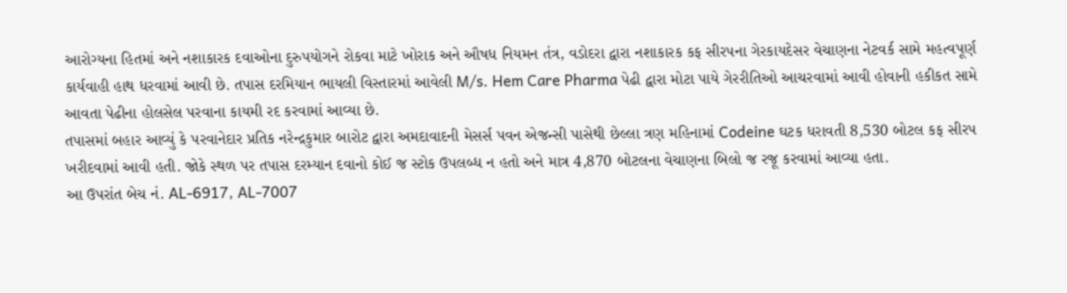આરોગ્યના હિતમાં અને નશાકારક દવાઓના દુરુપયોગને રોકવા માટે ખોરાક અને ઔષધ નિયમન તંત્ર, વડોદરા દ્વારા નશાકારક કફ સીરપના ગેરકાયદેસર વેચાણના નેટવર્ક સામે મહત્વપૂર્ણ કાર્યવાહી હાથ ધરવામાં આવી છે. તપાસ દરમિયાન ભાયલી વિસ્તારમાં આવેલી M/s. Hem Care Pharma પેઢી દ્વારા મોટા પાયે ગેરરીતિઓ આચરવામાં આવી હોવાની હકીકત સામે આવતા પેઢીના હોલસેલ પરવાના કાયમી રદ કરવામાં આવ્યા છે.
તપાસમાં બહાર આવ્યું કે પરવાનેદાર પ્રતિક નરેન્દ્રકુમાર બારોટ દ્વારા અમદાવાદની મેસર્સ પવન એજન્સી પાસેથી છેલ્લા ત્રણ મહિનામાં Codeine ઘટક ધરાવતી 8,530 બોટલ કફ સીરપ ખરીદવામાં આવી હતી. જોકે સ્થળ પર તપાસ દરમ્યાન દવાનો કોઈ જ સ્ટોક ઉપલબ્ધ ન હતો અને માત્ર 4,870 બોટલના વેચાણના બિલો જ રજૂ કરવામાં આવ્યા હતા.
આ ઉપરાંત બેચ નં. AL-6917, AL-7007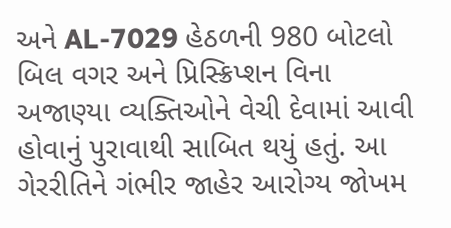અને AL-7029 હેઠળની 980 બોટલો બિલ વગર અને પ્રિસ્ક્રિપ્શન વિના અજાણ્યા વ્યક્તિઓને વેચી દેવામાં આવી હોવાનું પુરાવાથી સાબિત થયું હતું. આ ગેરરીતિને ગંભીર જાહેર આરોગ્ય જોખમ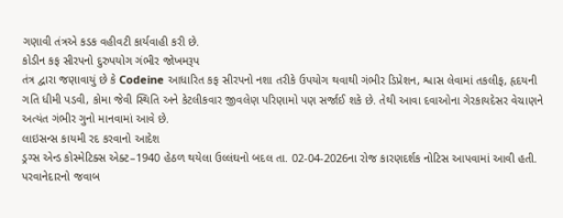ગણાવી તંત્રએ કડક વહીવટી કાર્યવાહી કરી છે.
કોડીન કફ સીરપનો દુરુપયોગ ગંભીર જોખમરૂપ
તંત્ર દ્વારા જણાવાયું છે કે Codeine આધારિત કફ સીરપનો નશા તરીકે ઉપયોગ થવાથી ગંભીર ડિપ્રેશન, શ્વાસ લેવામાં તકલીફ, હૃદયની ગતિ ધીમી પડવી, કોમા જેવી સ્થિતિ અને કેટલીકવાર જીવલેણ પરિણામો પણ સર્જાઈ શકે છે. તેથી આવા દવાઓના ગેરકાયદેસર વેચાણને અત્યંત ગંભીર ગુનો માનવામાં આવે છે.
લાઇસન્સ કાયમી રદ કરવાનો આદેશ
ડ્રગ્સ એન્ડ કોસ્મેટિક્સ એક્ટ–1940 હેઠળ થયેલા ઉલ્લંઘનો બદલ તા. 02-04-2026ના રોજ કારણદર્શક નોટિસ આપવામાં આવી હતી. પરવાનેદારનો જવાબ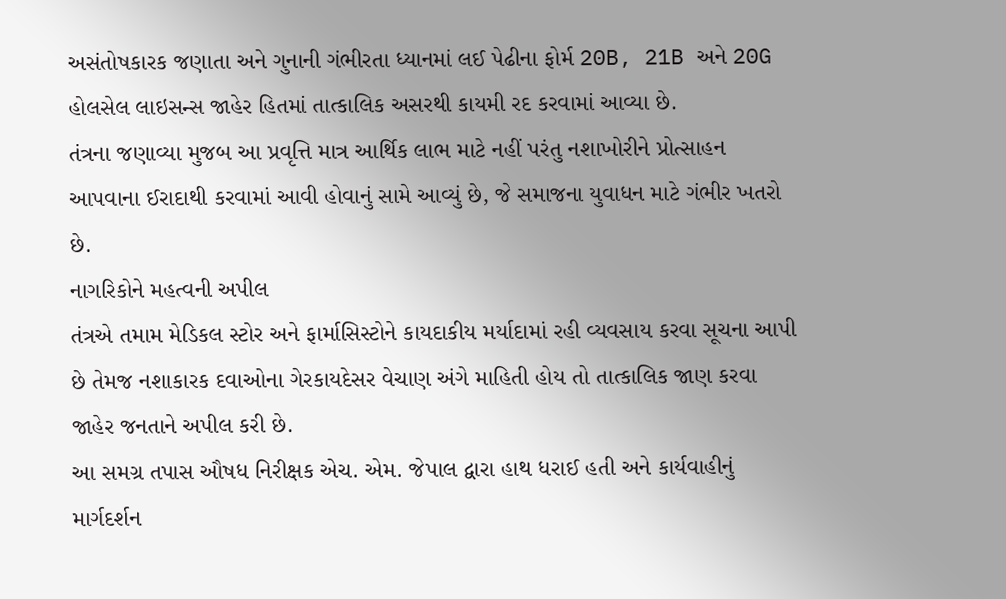અસંતોષકારક જણાતા અને ગુનાની ગંભીરતા ધ્યાનમાં લઈ પેઢીના ફોર્મ 20B, 21B અને 20G હોલસેલ લાઇસન્સ જાહેર હિતમાં તાત્કાલિક અસરથી કાયમી રદ કરવામાં આવ્યા છે.
તંત્રના જણાવ્યા મુજબ આ પ્રવૃત્તિ માત્ર આર્થિક લાભ માટે નહીં પરંતુ નશાખોરીને પ્રોત્સાહન આપવાના ઈરાદાથી કરવામાં આવી હોવાનું સામે આવ્યું છે, જે સમાજના યુવાધન માટે ગંભીર ખતરો છે.
નાગરિકોને મહત્વની અપીલ
તંત્રએ તમામ મેડિકલ સ્ટોર અને ફાર્માસિસ્ટોને કાયદાકીય મર્યાદામાં રહી વ્યવસાય કરવા સૂચના આપી છે તેમજ નશાકારક દવાઓના ગેરકાયદેસર વેચાણ અંગે માહિતી હોય તો તાત્કાલિક જાણ કરવા જાહેર જનતાને અપીલ કરી છે.
આ સમગ્ર તપાસ ઔષધ નિરીક્ષક એચ. એમ. જેપાલ દ્વારા હાથ ધરાઈ હતી અને કાર્યવાહીનું માર્ગદર્શન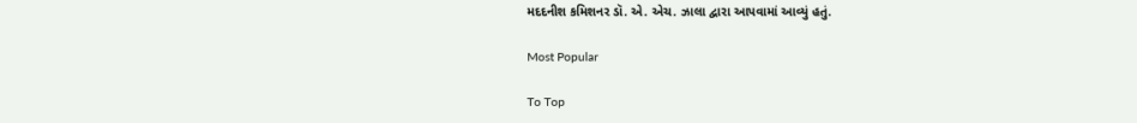મદદનીશ કમિશનર ડૉ. એ. એચ. ઝાલા દ્વારા આપવામાં આવ્યું હતું.

Most Popular

To Top